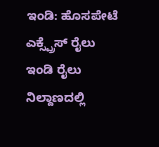ಇಂಡಿ: ಹೊಸಪೇಟೆ ಎಕ್ಸ್ಪ್ರೆಸ್ ರೈಲು ಇಂಡಿ ರೈಲು ನಿಲ್ದಾಣದಲ್ಲಿ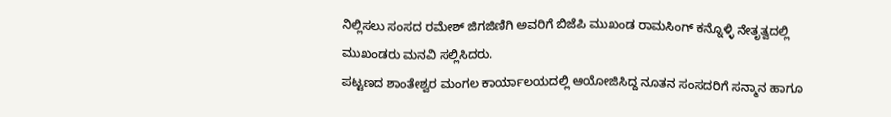ನಿಲ್ಲಿಸಲು ಸಂಸದ ರಮೇಶ್ ಜಿಗಜಿಣಿಗಿ ಅವರಿಗೆ ಬಿಜೆಪಿ ಮುಖಂಡ ರಾಮಸಿಂಗ್ ಕನ್ನೊಳ್ಳಿ ನೇತೃತ್ವದಲ್ಲಿ ಮುಖಂಡರು ಮನವಿ ಸಲ್ಲಿಸಿದರು.
ಪಟ್ಟಣದ ಶಾಂತೇಶ್ವರ ಮಂಗಲ ಕಾರ್ಯಾಲಯದಲ್ಲಿ ಆಯೋಜಿಸಿದ್ದ ನೂತನ ಸಂಸದರಿಗೆ ಸನ್ಮಾನ ಹಾಗೂ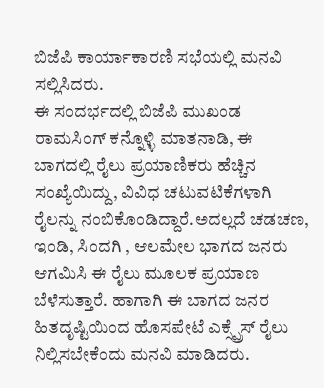ಬಿಜೆಪಿ ಕಾರ್ಯಾಕಾರಣಿ ಸಭೆಯಲ್ಲಿ ಮನವಿ ಸಲ್ಲಿಸಿದರು.
ಈ ಸಂದರ್ಭದಲ್ಲಿ ಬಿಜೆಪಿ ಮುಖಂಡ ರಾಮಸಿಂಗ್ ಕನ್ನೊಳ್ಳಿ ಮಾತನಾಡಿ, ಈ ಬಾಗದಲ್ಲಿ ರೈಲು ಪ್ರಯಾಣಿಕರು ಹೆಚ್ಚಿನ ಸಂಖ್ಯೆಯಿದ್ದು, ವಿವಿಧ ಚಟುವಟಿಕೆಗಳಾಗಿ ರೈಲನ್ನು ನಂಬಿಕೊಂಡಿದ್ದಾರೆ.ಅದಲ್ಲದೆ ಚಡಚಣ, ಇಂಡಿ, ಸಿಂದಗಿ , ಆಲಮೇಲ ಭಾಗದ ಜನರು ಆಗಮಿಸಿ ಈ ರೈಲು ಮೂಲಕ ಪ್ರಯಾಣ ಬೆಳೆಸುತ್ತಾರೆ. ಹಾಗಾಗಿ ಈ ಬಾಗದ ಜನರ ಹಿತದೃಷ್ಟಿಯಿಂದ ಹೊಸಪೇಟೆ ಎಕ್ಸ್ಪ್ರೆಸ್ ರೈಲು ನಿಲ್ಲಿಸಬೇಕೆಂದು ಮನವಿ ಮಾಡಿದರು.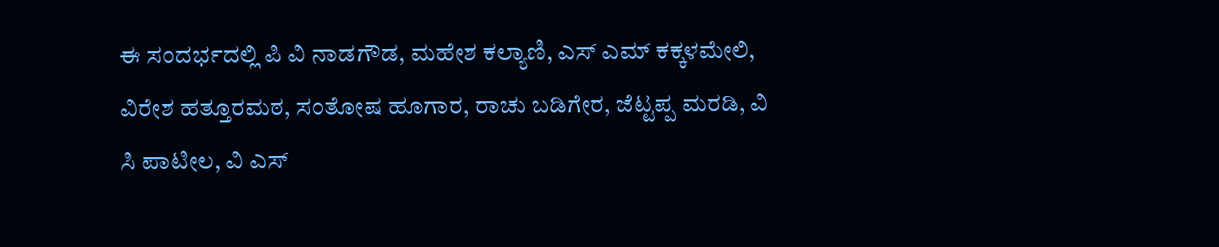ಈ ಸಂದರ್ಭದಲ್ಲಿ ಪಿ ವಿ ನಾಡಗೌಡ, ಮಹೇಶ ಕಲ್ಯಾಣಿ, ಎಸ್ ಎಮ್ ಕಕ್ಕಳಮೇಲಿ, ವಿರೇಶ ಹತ್ತೂರಮಠ, ಸಂತೋಷ ಹೂಗಾರ, ರಾಚು ಬಡಿಗೇರ, ಜೆಟ್ಟಪ್ಪ ಮರಡಿ, ವಿ ಸಿ ಪಾಟೀಲ, ವಿ ಎಸ್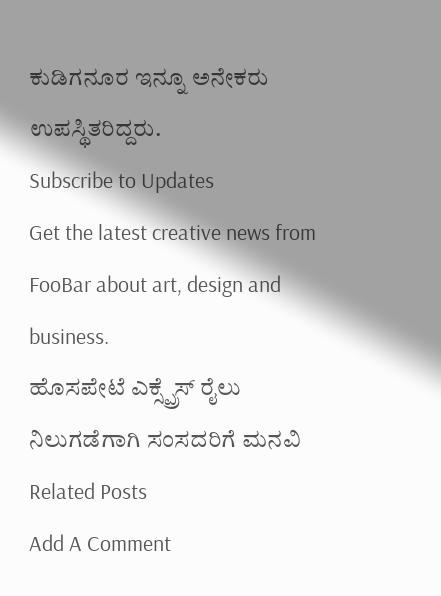ಕುಡಿಗನೂರ ಇನ್ನೂ ಅನೇಕರು ಉಪಸ್ಥಿತರಿದ್ದರು.
Subscribe to Updates
Get the latest creative news from FooBar about art, design and business.
ಹೊಸಪೇಟೆ ಎಕ್ಸ್ಪ್ರೆಸ್ ರೈಲು ನಿಲುಗಡೆಗಾಗಿ ಸಂಸದರಿಗೆ ಮನವಿ
Related Posts
Add A Comment